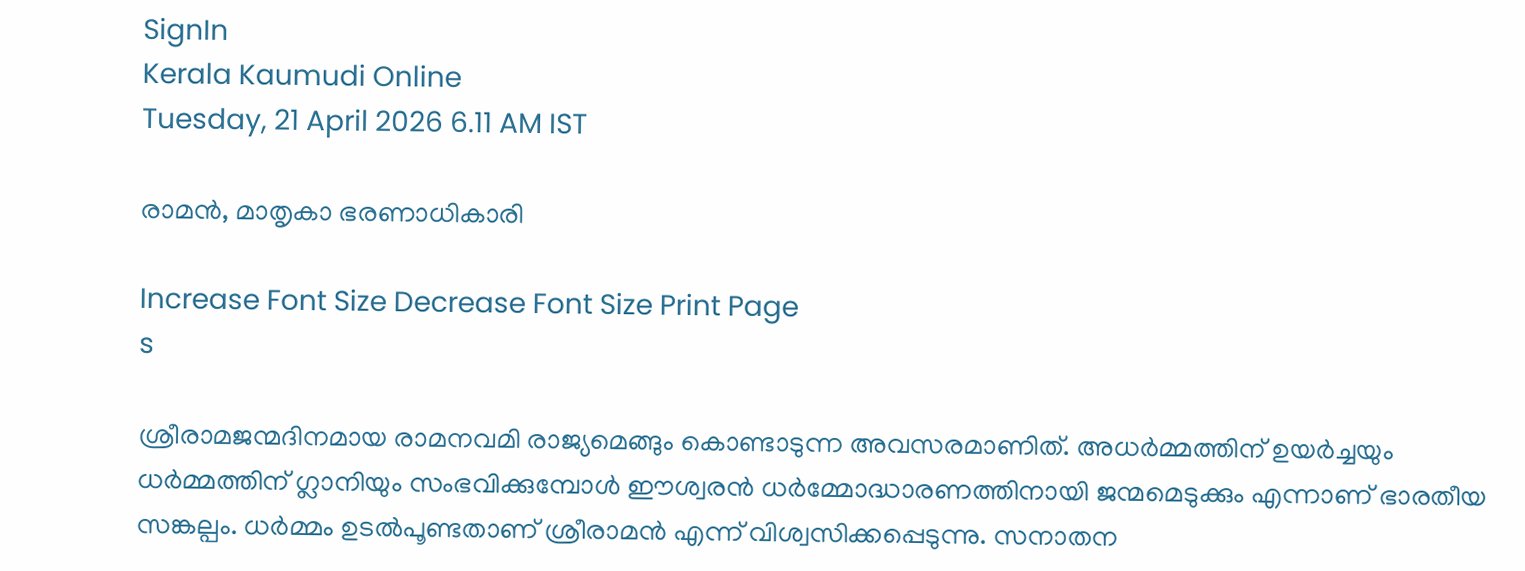SignIn
Kerala Kaumudi Online
Tuesday, 21 April 2026 6.11 AM IST

രാമൻ, മാതൃകാ ഭരണാധികാരി

Increase Font Size Decrease Font Size Print Page
s

ശ്രീരാമജന്മദിനമായ രാമനവമി രാജ്യമെങ്ങും കൊണ്ടാടുന്ന അവസരമാണിത്. അധർമ്മത്തിന് ഉയർച്ചയും ധർമ്മത്തിന് ഗ്ലാനിയും സംഭവിക്കുമ്പോൾ ഈശ്വരൻ ധർമ്മോദ്ധാരണത്തിനായി ജന്മമെടുക്കും എന്നാണ് ഭാരതീയ സങ്കല്പം. ധർമ്മം ഉടൽപൂണ്ടതാണ് ശ്രീരാമൻ എന്ന് വിശ്വസിക്കപ്പെടുന്നു. സനാതന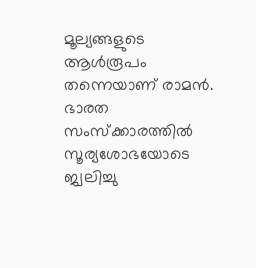മൂല്യങ്ങളുടെ ആൾരൂപം തന്നെയാണ് രാമൻ. ഭാരത സംസ്‌ക്കാരത്തിൽ സൂര്യശോഭയോടെ ജ്വലിച്ചു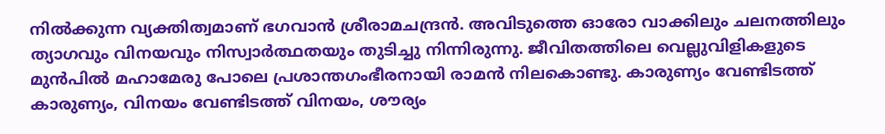നിൽക്കുന്ന വ്യക്തിത്വമാണ് ഭഗവാൻ ശ്രീരാമചന്ദ്രൻ. അവിടുത്തെ ഓരോ വാക്കിലും ചലനത്തിലും ത്യാഗവും വിനയവും നിസ്വാർത്ഥതയും തുടിച്ചു നിന്നിരുന്നു. ജീവിതത്തിലെ വെല്ലുവിളികളുടെ മുൻപിൽ മഹാമേരു പോലെ പ്രശാന്തഗംഭീരനായി രാമൻ നിലകൊണ്ടു. കാരുണ്യം വേണ്ടിടത്ത് കാരുണ്യം, വിനയം വേണ്ടിടത്ത് വിനയം, ശൗര്യം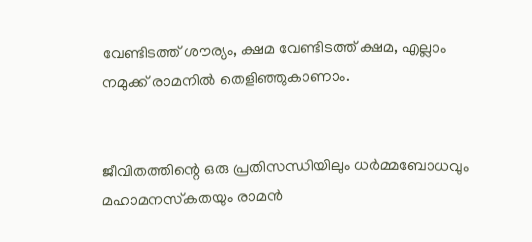വേണ്ടിടത്ത് ശൗര്യം, ക്ഷമ വേണ്ടിടത്ത് ക്ഷമ, എല്ലാം നമുക്ക് രാമനിൽ തെളിഞ്ഞുകാണാം.


ജീവിതത്തിന്റെ ഒരു പ്രതിസന്ധിയിലും ധർമ്മബോധവും മഹാമനസ്‌കതയും രാമൻ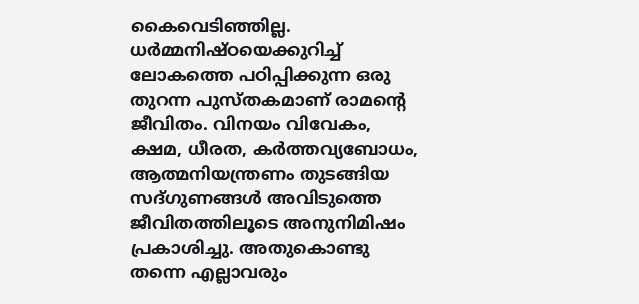കൈവെടിഞ്ഞില്ല. ധർമ്മനിഷ്ഠയെക്കുറിച്ച് ലോകത്തെ പഠിപ്പിക്കുന്ന ഒരു തുറന്ന പുസ്തകമാണ് രാമന്റെ ജീവിതം. വിനയം വിവേകം, ക്ഷമ, ധീരത, കർത്തവ്യബോധം, ആത്മനിയന്ത്രണം തുടങ്ങിയ സദ്ഗുണങ്ങൾ അവിടുത്തെ ജീവിതത്തിലൂടെ അനുനിമിഷം പ്രകാശിച്ചു. അതുകൊണ്ടു തന്നെ എല്ലാവരും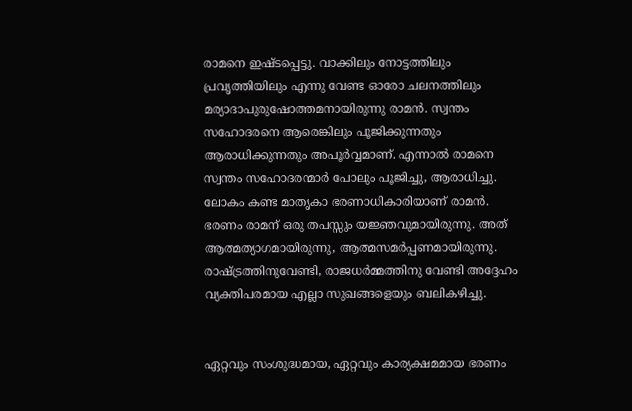രാമനെ ഇഷ്ടപ്പെട്ടു. വാക്കിലും നോട്ടത്തിലും പ്രവൃത്തിയിലും എന്നു വേണ്ട ഓരോ ചലനത്തിലും മര്യാദാപുരുഷോത്തമനായിരുന്നു രാമൻ. സ്വന്തം സഹോദരനെ ആരെങ്കിലും പൂജിക്കുന്നതും ആരാധിക്കുന്നതും അപൂർവ്വമാണ്. എന്നാൽ രാമനെ സ്വന്തം സഹോദരന്മാർ പോലും പൂജിച്ചു, ആരാധിച്ചു. ലോകം കണ്ട മാതൃകാ ഭരണാധികാരിയാണ് രാമൻ. ഭരണം രാമന് ഒരു തപസ്സും യജ്ഞവുമായിരുന്നു. അത് ആത്മത്യാഗമായിരുന്നു, ആത്മസമർപ്പണമായിരുന്നു. രാഷ്ട്രത്തിനുവേണ്ടി, രാജധർമ്മത്തിനു വേണ്ടി അദ്ദേഹം വ്യക്തിപരമായ എല്ലാ സുഖങ്ങളെയും ബലികഴിച്ചു.


ഏറ്റവും സംശുദ്ധമായ, ഏറ്റവും കാര്യക്ഷമമായ ഭരണം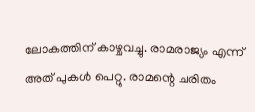ലോകത്തിന് കാഴ്ചവച്ചു. രാമരാജ്യം എന്ന് അത് പുകൾ പെറ്റു. രാമന്റെ ചരിതം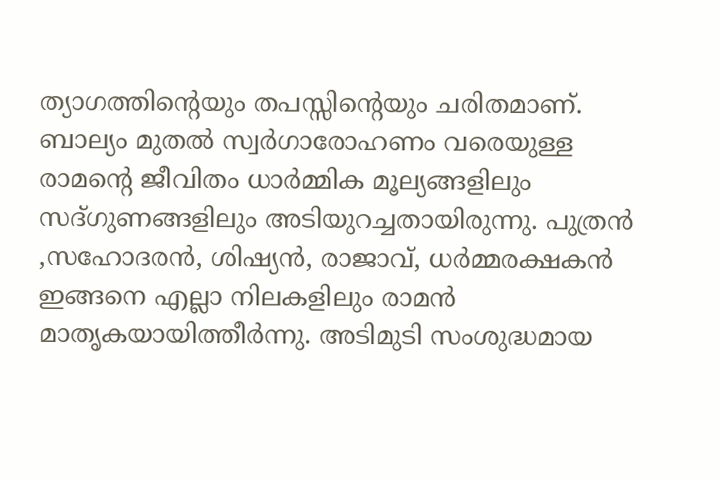ത്യാഗത്തിന്റെയും തപസ്സിന്റെയും ചരിതമാണ്. ബാല്യം മുതൽ സ്വർഗാരോഹണം വരെയുള്ള രാമന്റെ ജീവിതം ധാർമ്മിക മൂല്യങ്ങളിലും സദ്ഗുണങ്ങളിലും അടിയുറച്ചതായിരുന്നു. പുത്രൻ ,സഹോദരൻ, ശിഷ്യൻ, രാജാവ്, ധർമ്മരക്ഷകൻ ഇങ്ങനെ എല്ലാ നിലകളിലും രാമൻ മാതൃകയായിത്തീർന്നു. അടിമുടി സംശുദ്ധമായ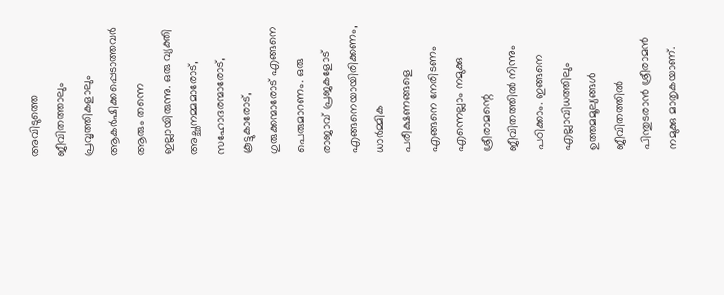അവിടുത്തെ ജീവിതത്താലും പ്രവൃത്തികളാലും ആകർഷിക്കപ്പെടാത്തവർ ആരും തന്നെ ഇല്ലായിരുന്നു. ഒരു വ്യക്തി അച്ഛനമ്മമാരോട്, സഹോദരന്മാരോട്, കൂട്ടുകാരോട്, ഗുരുക്കന്മാരോട് എങ്ങനെ പെരുമാറണം. ഒരു രാജാവ് പ്രജകളോട് എങ്ങനെയായിരിക്കണം, ധാർമ്മിക പരീക്ഷണങ്ങളെ എങ്ങനെ നേരിടണം എന്നെല്ലാം നമുക്കു ശ്രീരാമന്റെ ജീവിതത്തിൽ നിന്നും പഠിക്കാം. ഇങ്ങനെ എല്ലാവിധത്തിലും ഉത്തമമൂല്യങ്ങൾ ജീവിതത്തിൽ പിന്തുടരാൻ ശ്രീരാമൻ നമുക്കു മാതൃകയാണ്.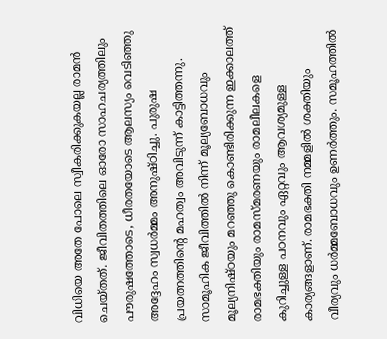വിധിയെ അതേ പോലെ സ്വീകരിക്കുകയല്ല രാമൻ ചെയ്തത്. ജീവിതത്തിലെ ഓരോ സാഹചര്യത്തിലും പൗരുഷത്തോടെ, ധീരതയോടെ ആലസ്യം വെടിഞ്ഞു അദ്ദേഹം സ്വധർമ്മം അനുഷ്ഠിച്ചു. പുരുഷ പ്രയത്നത്തിന്റെ മഹത്വം അവിടുന്ന് കാട്ടിത്തന്നു. സാമൂഹിക ജീവിത്തിൽ നിന്ന് മൂല്യബോധവും മൂല്യനിഷ്ഠയും മറഞ്ഞു കൊണ്ടിരിക്കുന്ന ഇക്കാലത്ത് രാമഭക്തിയും രാമസ്മരണയും രാമലീലകളെ കുറിച്ചുള്ള പഠനവും ഏറ്റവും ആവശ്യമുള്ള കാര്യങ്ങളാണ്. രാമഭക്തി നമ്മളിൽ ശക്തിയും വീര്യവും ധർമ്മബോധവും ഉണർത്തും. സമൂഹത്തിൽ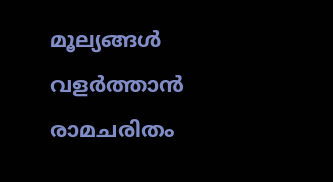മൂല്യങ്ങൾ വളർത്താൻ രാമചരിതം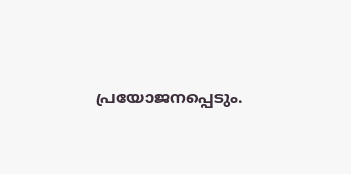പ്രയോജനപ്പെടും.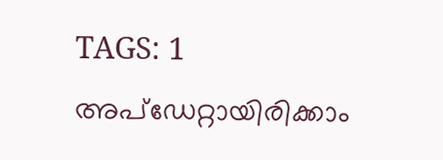TAGS: 1
അപ്ഡേറ്റായിരിക്കാം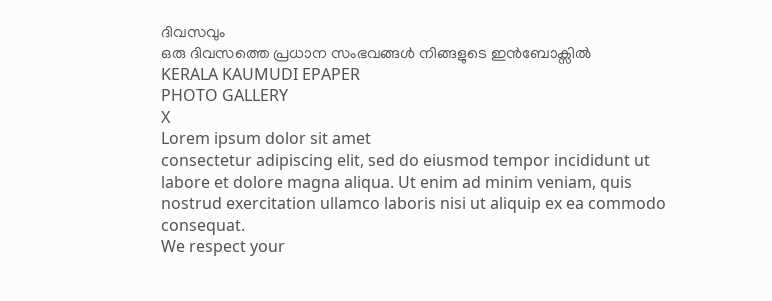ദിവസവും
ഒരു ദിവസത്തെ പ്രധാന സംഭവങ്ങൾ നിങ്ങളുടെ ഇൻബോക്സിൽ
KERALA KAUMUDI EPAPER
PHOTO GALLERY
X
Lorem ipsum dolor sit amet
consectetur adipiscing elit, sed do eiusmod tempor incididunt ut labore et dolore magna aliqua. Ut enim ad minim veniam, quis nostrud exercitation ullamco laboris nisi ut aliquip ex ea commodo consequat.
We respect your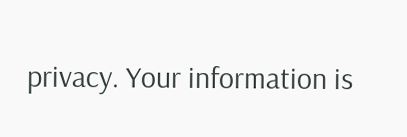privacy. Your information is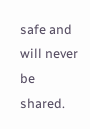safe and will never be shared.